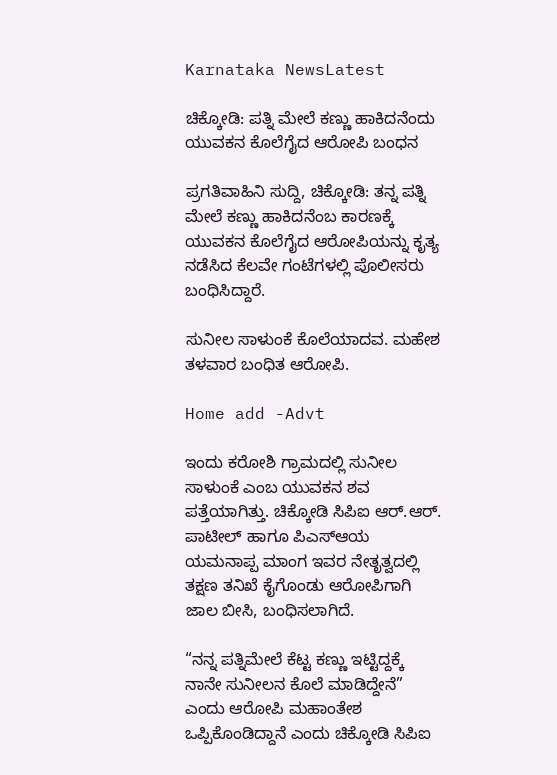Karnataka NewsLatest

ಚಿಕ್ಕೋಡಿ: ಪತ್ನಿ ಮೇಲೆ ಕಣ್ಣು ಹಾಕಿದನೆಂದು ಯುವಕನ ಕೊಲೆಗೈದ ಆರೋಪಿ ಬಂಧನ

ಪ್ರಗತಿವಾಹಿನಿ ಸುದ್ದಿ, ಚಿಕ್ಕೋಡಿ: ತನ್ನ ಪತ್ನಿ ಮೇಲೆ ಕಣ್ಣು ಹಾಕಿದನೆಂಬ ಕಾರಣಕ್ಕೆ ಯುವಕನ ಕೊಲೆಗೈದ ಆರೋಪಿಯನ್ನು ಕೃತ್ಯ ನಡೆಸಿದ ಕೆಲವೇ ಗಂಟೆಗಳಲ್ಲಿ ಪೊಲೀಸರು ಬಂಧಿಸಿದ್ದಾರೆ.

ಸುನೀಲ ಸಾಳುಂಕೆ ಕೊಲೆಯಾದವ. ಮಹೇಶ ತಳವಾರ ಬಂಧಿತ ಆರೋಪಿ.

Home add -Advt

ಇಂದು ಕರೋಶಿ ಗ್ರಾಮದಲ್ಲಿ ಸುನೀಲ ಸಾಳುಂಕೆ ಎಂಬ ಯುವಕನ ಶವ ಪತ್ತೆಯಾಗಿತ್ತು. ಚಿಕ್ಕೋಡಿ ಸಿಪಿಐ ಆರ್.ಆರ್. ಪಾಟೀಲ್ ಹಾಗೂ ಪಿಎಸ್ಆಯ ಯಮನಾಪ್ಪ ಮಾಂಗ ಇವರ ನೇತೃತ್ವದಲ್ಲಿ ತಕ್ಷಣ ತನಿಖೆ ಕೈಗೊಂಡು ಆರೋಪಿಗಾಗಿ ಜಾಲ ಬೀಸಿ, ಬಂಧಿಸಲಾಗಿದೆ.

“ನನ್ನ ಪತ್ನಿಮೇಲೆ ಕೆಟ್ಟ ಕಣ್ಣು ಇಟ್ಟಿದ್ದಕ್ಕೆ ನಾನೇ ಸುನೀಲನ ಕೊಲೆ ಮಾಡಿದ್ದೇನೆ” ಎಂದು ಆರೋಪಿ ಮಹಾಂತೇಶ ಒಪ್ಪಿಕೊಂಡಿದ್ದಾನೆ ಎಂದು ಚಿಕ್ಕೋಡಿ ಸಿಪಿಐ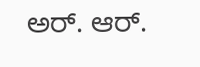ಅರ್. ಆರ್.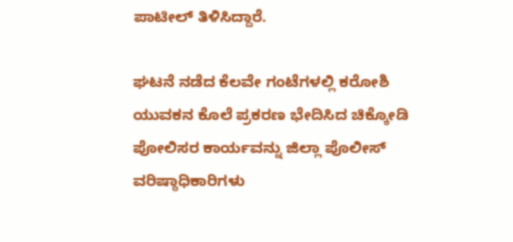ಪಾಟೀಲ್ ತಿಳಿಸಿದ್ದಾರೆ.

ಘಟನೆ ನಡೆದ ಕೆಲವೇ ಗಂಟೆಗಳಲ್ಲಿ ಕರೋಶಿ ಯುವಕನ ಕೊಲೆ ಪ್ರಕರಣ ಭೇದಿಸಿದ ಚಿಕ್ಕೋಡಿ ಪೋಲಿಸರ ಕಾರ್ಯವನ್ನು ಜಿಲ್ಲಾ ಪೊಲೀಸ್ ವರಿಷ್ಠಾಧಿಕಾರಿಗಳು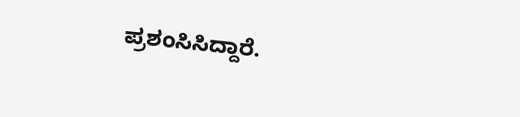ಪ್ರಶಂಸಿಸಿದ್ದಾರೆ.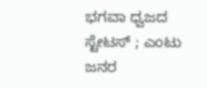ಭಗವಾ ಧ್ವಜದ ಸ್ಟೇಟಸ್ ; ಎಂಟು ಜನರ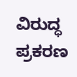ವಿರುದ್ಧ ಪ್ರಕರಣ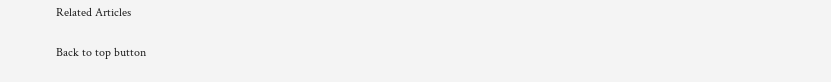Related Articles

Back to top button